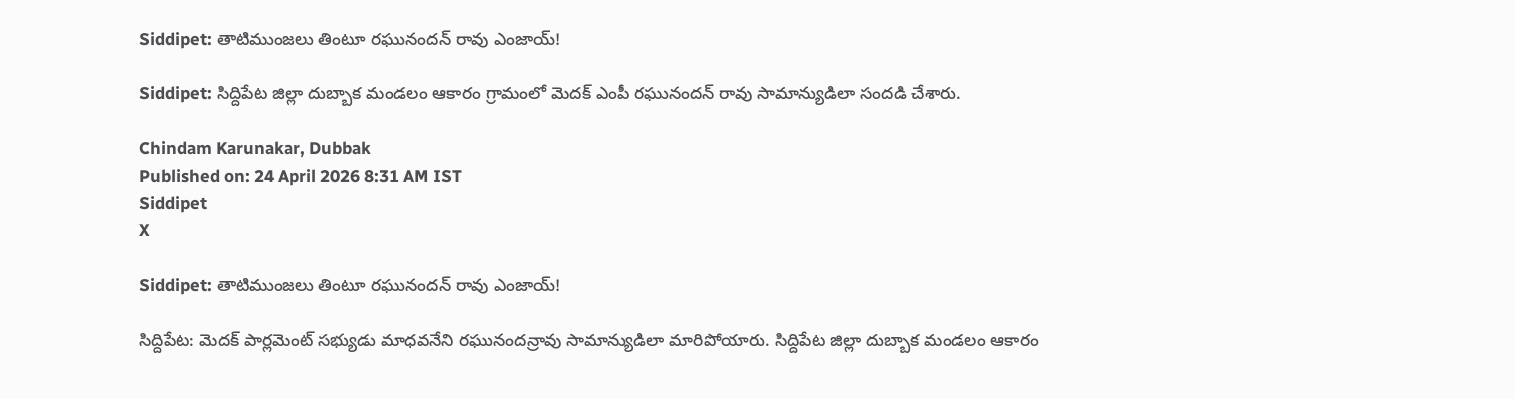Siddipet: తాటిముంజలు తింటూ రఘునందన్ రావు ఎంజాయ్!

Siddipet: సిద్దిపేట జిల్లా దుబ్బాక మండలం ఆకారం గ్రామంలో మెదక్ ఎంపీ రఘునందన్ రావు సామాన్యుడిలా సందడి చేశారు.

Chindam Karunakar, Dubbak
Published on: 24 April 2026 8:31 AM IST
Siddipet
X

Siddipet: తాటిముంజలు తింటూ రఘునందన్ రావు ఎంజాయ్!

సిద్దిపేట: మెదక్ పార్లమెంట్ సభ్యుడు మాధవనేని రఘునందన్రావు సామాన్యుడిలా మారిపోయారు. సిద్దిపేట జిల్లా దుబ్బాక మండలం ఆకారం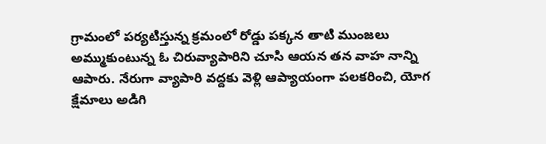గ్రామంలో పర్యటిస్తున్న క్రమంలో రోడ్డు పక్కన తాటి ముంజలు అమ్ముకుంటున్న ఓ చిరువ్యాపారిని చూసి ఆయన తన వాహ నాన్ని ఆపారు. నేరుగా వ్యాపారి వద్దకు వెళ్లి ఆప్యాయంగా పలకరించి, యోగ క్షేమాలు అడిగి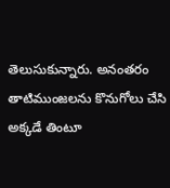తెలుసుకున్నారు. అనంతరం తాటిముంజలను కొనుగోలు చేసి అక్కడే తింటూ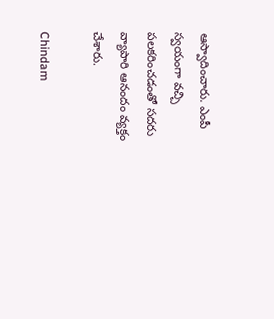ఆస్వాదించారు. ఎంపీ స్వయంగా వచ్చి పలకరించడంతో సదరు వ్యాపారి ఆనందం వ్యక్తం చేశారు.

Chindam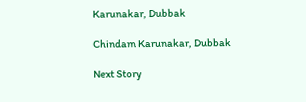Karunakar, Dubbak

Chindam Karunakar, Dubbak

Next Story